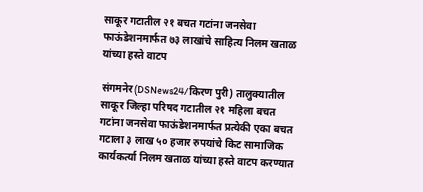साकूर गटातील २१ बचत गटांना जनसेवा फाऊंडेशनमार्फत ७३ लाखांचे साहित्य निलम खताळ यांच्या हस्ते वाटप

संगमनेर(DSNews24/किरण पुरी) तालुक्यातील साकूर जिल्हा परिषद गटातील २१ महिला बचत गटांना जनसेवा फाऊंडेशनमार्फत प्रत्येकी एका बचत गटाला ३ लाख ५० हजार रुपयांचे किट सामाजिक कार्यकर्त्या निलम खताळ यांच्या हस्ते वाटप करण्यात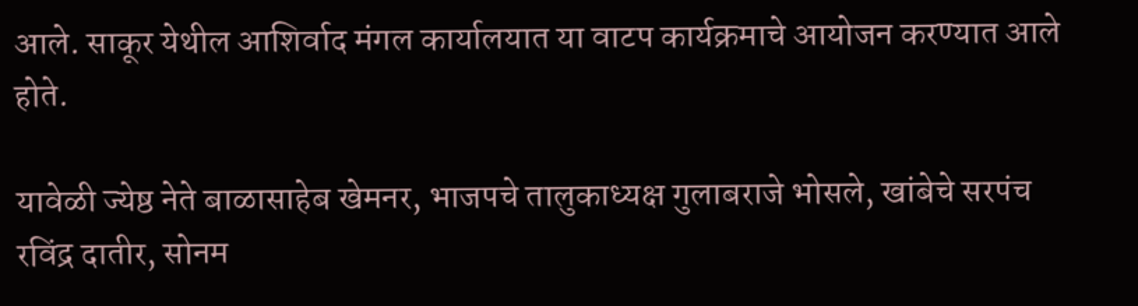आले. साकूर येथील आशिर्वाद मंगल कार्यालयात या वाटप कार्यक्रमाचे आयोजन करण्यात आले होते.

यावेळी ज्येष्ठ नेते बाळासाहेब खेमनर, भाजपचे तालुकाध्यक्ष गुलाबराजे भोसले, खांबेचे सरपंच रविंद्र दातीर, सोनम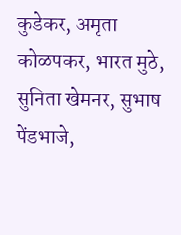कुडेकर, अमृता कोळपकर, भारत मुठे, सुनिता खेमनर, सुभाष पेंडभाजे,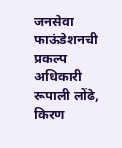जनसेवा फाऊंडेशनची प्रकल्प अधिकारी रूपाली लोंढे, किरण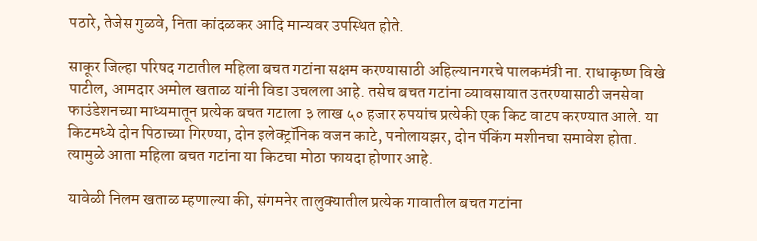पठारे, तेजेस गुळवे, निता कांदळकर आदि मान्यवर उपस्थित होते.

साकूर जिल्हा परिषद गटातील महिला बचत गटांना सक्षम करण्यासाठी अहिल्यानगरचे पालकमंत्री ना. राधाकृष्ण विखे पाटील, आमदार अमोल खताळ यांनी विडा उचलला आहे. तसेच बचत गटांना व्यावसायात उतरण्यासाठी जनसेवा फाउंडेशनच्या माध्यमातून प्रत्येक बचत गटाला ३ लाख ५० हजार रुपयांच प्रत्येकी एक किट वाटप करण्यात आले. या किटमध्ये दोन पिठाच्या गिरण्या, दोन इलेक्ट्रॉनिक वजन काटे, पनोलायझर, दोन पॅकिंग मशीनचा समावेश होता. त्यामुळे आता महिला बचत गटांना या किटचा मोठा फायदा होणार आहे.

यावेळी निलम खताळ म्हणाल्या की, संगमनेर तालुक्यातील प्रत्येक गावातील बचत गटांना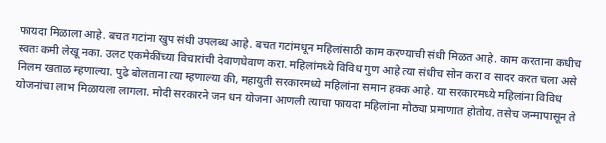फायदा मिळाला आहे. बचत गटांना खुप संधी उपलब्ध आहे. बचत गटांमधून महिलांसाठी काम करण्याची संधी मिळत आहे. काम करताना कधीच स्वतः कमी लेखू नका. उलट एकमेकींच्या विचारांची देवाणघेवाण करा. महिलांमध्ये विविध गुण आहे त्या संधीच सोन करा व सादर करत चला असे निलम खताळ म्हणाल्या. पुढे बोलताना त्या म्हणाल्या की, महायुती सरकारमध्ये महिलांना समान हक्क आहे. या सरकारमध्ये महिलांना विविध योजनांचा लाभ मिळायला लागला. मोदी सरकारने जन धन योजना आणली त्याचा फायदा महिलांना मोठ्या प्रमाणात होतोय. तसेच जन्मापासून ते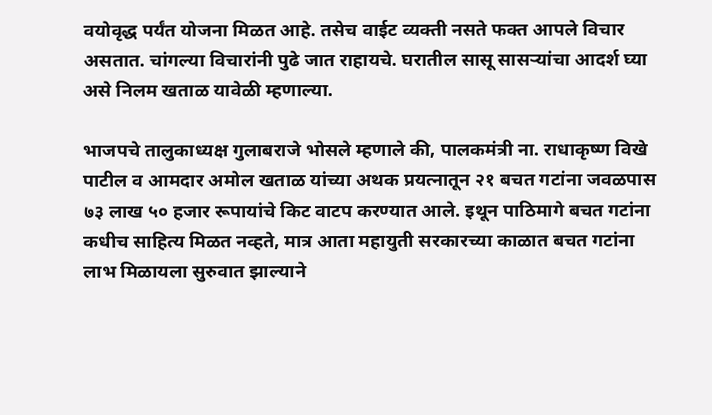वयोवृद्ध पर्यंत योजना मिळत आहे. तसेच वाईट व्यक्ती नसते फक्त आपले विचार असतात. चांगल्या विचारांनी पुढे जात राहायचे. घरातील सासू सासऱ्यांचा आदर्श घ्या असे निलम खताळ यावेळी म्हणाल्या.

भाजपचे तालुकाध्यक्ष गुलाबराजे भोसले म्हणाले की, पालकमंत्री ना. राधाकृष्ण विखे पाटील व आमदार अमोल खताळ यांच्या अथक प्रयत्नातून २१ बचत गटांना जवळपास ७३ लाख ५० हजार रूपायांचे किट वाटप करण्यात आले. इथून पाठिमागे बचत गटांना कधीच साहित्य मिळत नव्हते, मात्र आता महायुती सरकारच्या काळात बचत गटांना लाभ मिळायला सुरुवात झाल्याने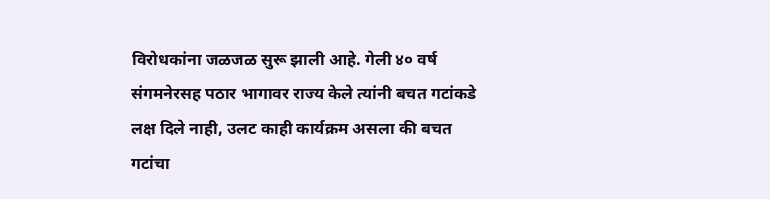विरोधकांना जळजळ सुरू झाली आहे. गेली ४० वर्ष संगमनेरसह पठार भागावर राज्य केले त्यांनी बचत गटांकडे लक्ष दिले नाही, उलट काही कार्यक्रम असला की बचत गटांचा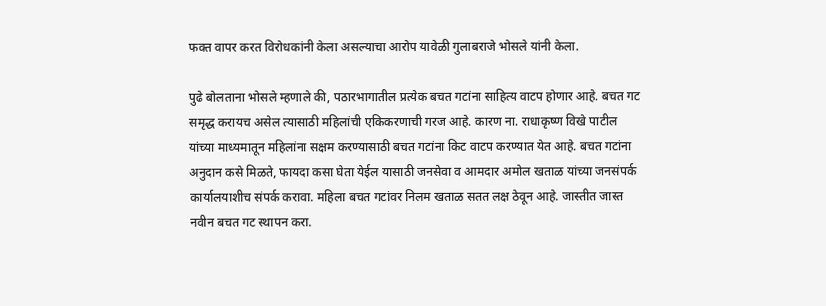फक्त वापर करत विरोधकांनी केला असल्याचा आरोप यावेळी गुलाबराजे भोसले यांनी केला.

पुढे बोलताना भोसले म्हणाले की, पठारभागातील प्रत्येक बचत गटांना साहित्य वाटप होणार आहे. बचत गट समृद्ध करायच असेल त्यासाठी महिलांची एकिकरणाची गरज आहे. कारण ना. राधाकृष्ण विखे पाटील यांच्या माध्यमातून महिलांना सक्षम करण्यासाठी बचत गटांना किट वाटप करण्यात येत आहे. बचत गटांना अनुदान कसे मिळते, फायदा कसा घेता येईल यासाठी जनसेवा व आमदार अमोल खताळ यांच्या जनसंपर्क कार्यालयाशीच संपर्क करावा. महिला बचत गटांवर निलम खताळ सतत लक्ष ठेवून आहे. जास्तीत जास्त नवीन बचत गट स्थापन करा.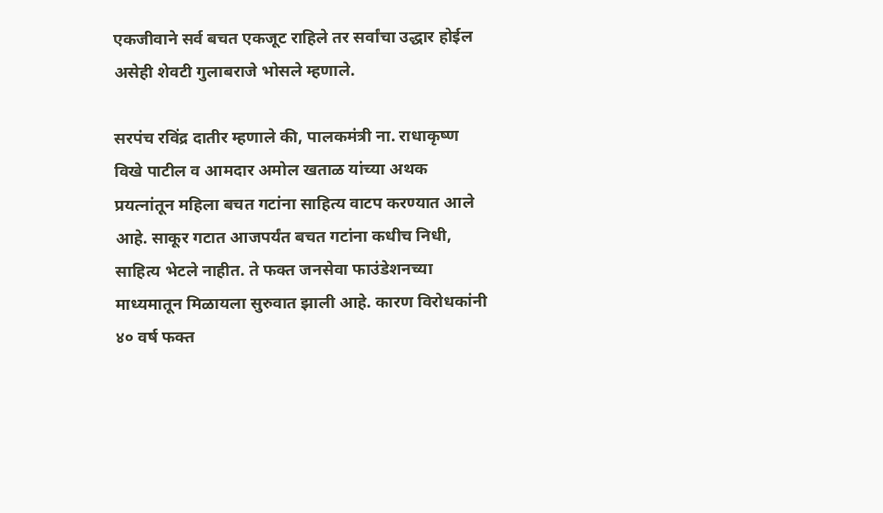एकजीवाने सर्व बचत एकजूट राहिले तर सर्वांचा उद्धार होईल असेही शेवटी गुलाबराजे भोसले म्हणाले.

सरपंच रविंद्र दातीर म्हणाले की, पालकमंत्री ना. राधाकृष्ण विखे पाटील व आमदार अमोल खताळ यांच्या अथक प्रयत्नांतून महिला बचत गटांना साहित्य वाटप करण्यात आले आहे. साकूर गटात आजपर्यंत बचत गटांना कधीच निधी, साहित्य भेटले नाहीत. ते फक्त जनसेवा फाउंडेशनच्या माध्यमातून मिळायला सुरुवात झाली आहे. कारण विरोधकांनी ४० वर्ष फक्त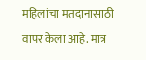महिलांचा मतदानासाठी वापर केला आहे. मात्र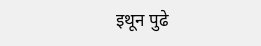इथून पुढे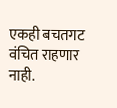एकही बचतगट वंचित राहणार नाही.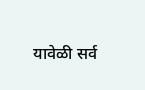यावेळी सर्व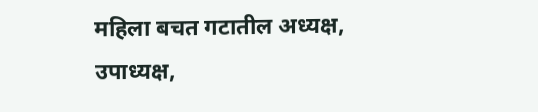महिला बचत गटातील अध्यक्ष, उपाध्यक्ष,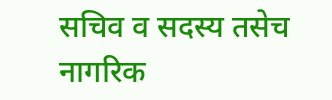सचिव व सदस्य तसेच नागरिक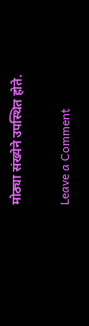मोठ्या संख्येने उपस्थित होते.

Leave a Comment